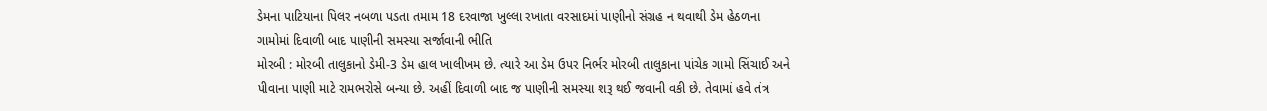ડેમના પાટિયાના પિલર નબળા પડતા તમામ 18 દરવાજા ખુલ્લા રખાતા વરસાદમાં પાણીનો સંગ્રહ ન થવાથી ડેમ હેઠળના ગામોમાં દિવાળી બાદ પાણીની સમસ્યા સર્જાવાની ભીતિ
મોરબી : મોરબી તાલુકાનો ડેમી-3 ડેમ હાલ ખાલીખમ છે. ત્યારે આ ડેમ ઉપર નિર્ભર મોરબી તાલુકાના પાંચેક ગામો સિંચાઈ અને પીવાના પાણી માટે રામભરોસે બન્યા છે. અહીં દિવાળી બાદ જ પાણીની સમસ્યા શરૂ થઈ જવાની વકી છે. તેવામાં હવે તંત્ર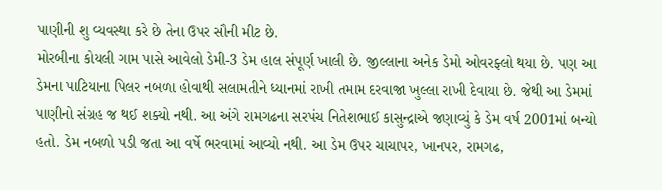પાણીની શુ વ્યવસ્થા કરે છે તેના ઉપર સૌની મીટ છે.
મોરબીના કોયલી ગામ પાસે આવેલો ડેમી-3 ડેમ હાલ સંપૂર્ણ ખાલી છે. જીલ્લાના અનેક ડેમો ઓવરફ્લો થયા છે. પણ આ ડેમના પાટિયાના પિલર નબળા હોવાથી સલામતીને ધ્યાનમાં રાખી તમામ દરવાજા ખુલ્લા રાખી દેવાયા છે. જેથી આ ડેમમાં પાણીનો સંગ્રહ જ થઈ શક્યો નથી. આ અંગે રામગઢના સરપંચ નિતેશભાઈ કાસુન્દ્રાએ જણાવ્યું કે ડેમ વર્ષ 2001માં બન્યો હતો. ડેમ નબળો પડી જતા આ વર્ષે ભરવામાં આવ્યો નથી. આ ડેમ ઉપર ચાચાપર, ખાનપર, રામગઢ,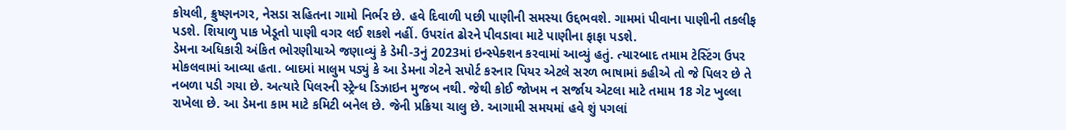કોયલી, ક્રુષ્ણનગર, નેસડા સહિતના ગામો નિર્ભર છે. હવે દિવાળી પછી પાણીની સમસ્યા ઉદ્દભવશે. ગામમાં પીવાના પાણીની તકલીફ પડશે. શિયાળુ પાક ખેડૂતો પાણી વગર લઈ શકશે નહીં. ઉપરાંત ઢોરને પીવડાવા માટે પાણીના ફાફા પડશે.
ડેમના અધિકારી અંકિત ભોરણીયાએ જણાવ્યું કે ડેમી-3નું 2023માં ઇન્સ્પેક્શન કરવામાં આવ્યું હતું. ત્યારબાદ તમામ ટેસ્ટિંગ ઉપર મોકલવામાં આવ્યા હતા. બાદમાં માલુમ પડ્યું કે આ ડેમના ગેટને સપોર્ટ કરનાર પિયર એટલે સરળ ભાષામાં કહીએ તો જે પિલર છે તે નબળા પડી ગયા છે. અત્યારે પિલરની સ્ટ્રેન્ધ ડિઝાઇન મુજબ નથી. જેથી કોઈ જોખમ ન સર્જાય એટલા માટે તમામ 18 ગેટ ખુલ્લા રાખેલા છે. આ ડેમના કામ માટે કમિટી બનેલ છે. જેની પ્રક્રિયા ચાલુ છે. આગામી સમયમાં હવે શું પગલાં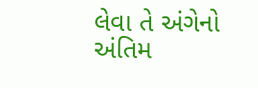લેવા તે અંગેનો અંતિમ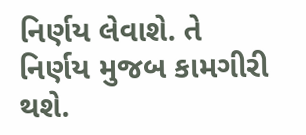નિર્ણય લેવાશે. તે નિર્ણય મુજબ કામગીરી થશે.